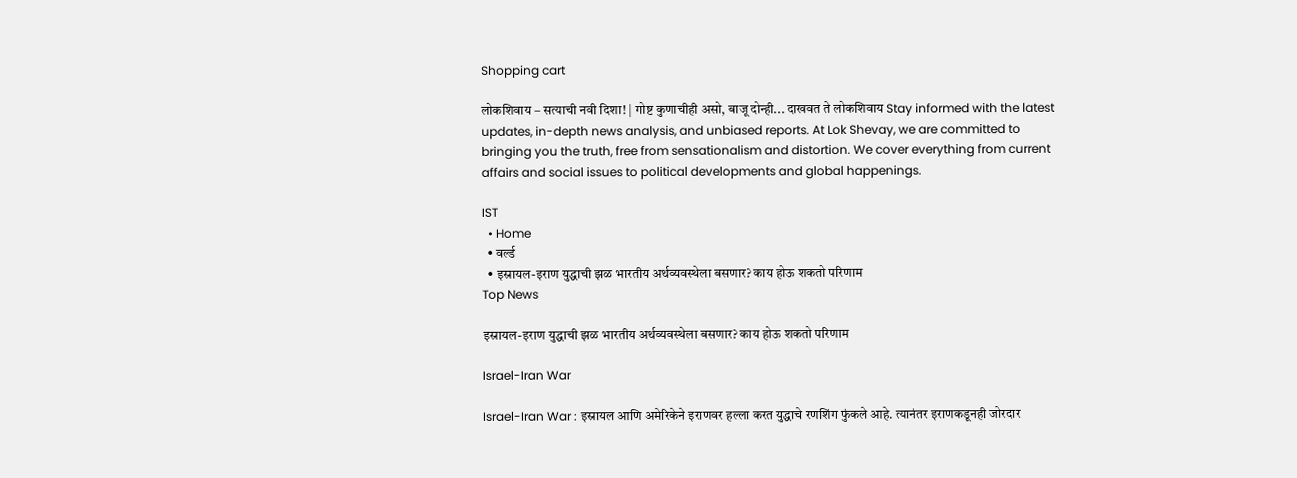Shopping cart

लोकशिवाय – सत्याची नवी दिशा! | गोष्ट कुणाचीही असो, बाजू दोन्ही... दाखवत ते लोकशिवाय Stay informed with the latest updates, in-depth news analysis, and unbiased reports. At Lok Shevay, we are committed to bringing you the truth, free from sensationalism and distortion. We cover everything from current affairs and social issues to political developments and global happenings.

IST
  • Home
  • वर्ल्ड
  • इस्रायल-इराण युद्धाची झळ भारतीय अर्थव्यवस्थेला बसणार? काय होऊ शकतो परिणाम
Top News

इस्रायल-इराण युद्धाची झळ भारतीय अर्थव्यवस्थेला बसणार? काय होऊ शकतो परिणाम

Israel-Iran War

Israel-Iran War : इस्रायल आणि अमेरिकेने इराणवर हल्ला करत युद्धाचे रणशिंग फुंकले आहे. त्यानंतर इराणकडूनही जोरदार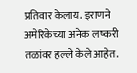प्रतिवार केलाय. इराणने अमेरिकेच्या अनेक लष्करी तळांवर हल्ले केले आहेत.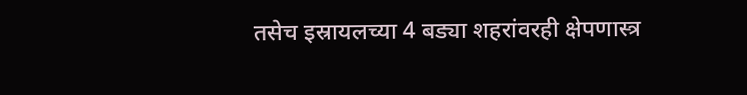तसेच इस्रायलच्या 4 बड्या शहरांवरही क्षेपणास्त्र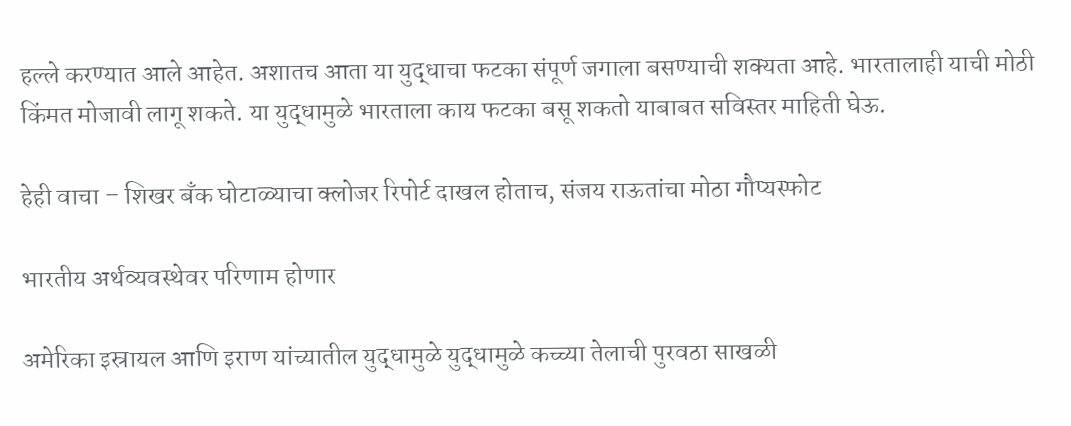हल्ले करण्यात आले आहेत. अशातच आता या युद्धाचा फटका संपूर्ण जगाला बसण्याची शक्यता आहे. भारतालाही याची मोठी किंमत मोजावी लागू शकते. या युद्धामुळे भारताला काय फटका बसू शकतो याबाबत सविस्तर माहिती घेऊ.

हेही वाचा – शिखर बँक घोटाळ्याचा क्लोजर रिपोर्ट दाखल होताच, संजय राऊतांचा मोठा गौप्यस्फोट

भारतीय अर्थव्यवस्थेवर परिणाम होणार

अमेरिका इस्रायल आणि इराण यांच्यातील युद्धामुळे युद्धामुळे कच्च्या तेलाची पुरवठा साखळी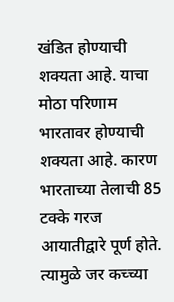खंडित होण्याची शक्यता आहे. याचा मोठा परिणाम भारतावर होण्याची शक्यता आहे. कारण भारताच्या तेलाची 85 टक्के गरज आयातीद्वारे पूर्ण होते. त्यामुळे जर कच्च्या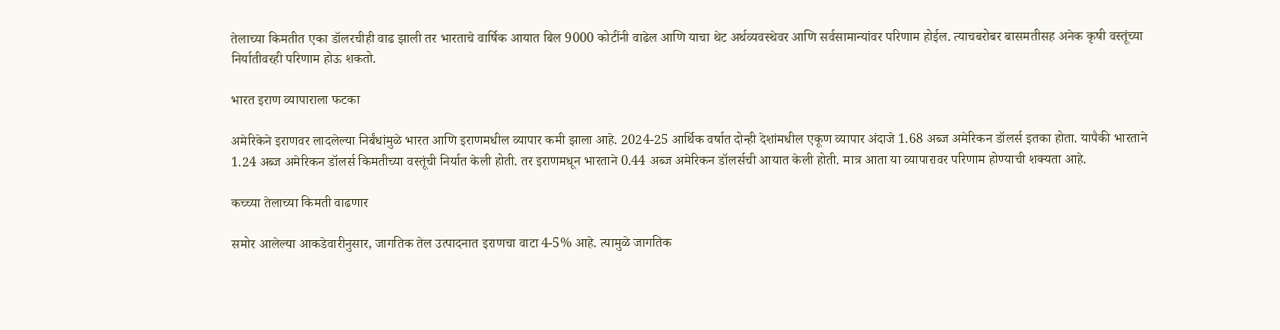तेलाच्या किमतीत एका डॉलरचीही वाढ झाली तर भारताचे वार्षिक आयात बिल 9000 कोटींनी वाढेल आणि याचा थेट अर्थव्यवस्थेवर आणि सर्वसामान्यांवर परिणाम होईल. त्याचबरोबर बासमतीसह अनेक कृषी वस्तूंच्या निर्यातीवरही परिणाम होऊ शकतो.

भारत इराण व्यापाराला फटका

अमेरिकेने इराणवर लादलेल्या निर्बंधांमुळे भारत आणि इराणमधील व्यापार कमी झाला आहे. 2024-25 आर्थिक वर्षात दोन्ही देशांमधील एकूण व्यापार अंदाजे 1.68 अब्ज अमेरिकन डॉलर्स इतका होता. यापैकी भारताने 1.24 अब्ज अमेरिकन डॉलर्स किमतीच्या वस्तूंची निर्यात केली होती. तर इराणमधून भारताने 0.44 अब्ज अमेरिकन डॉलर्सची आयात केली होती. मात्र आता या व्यापारावर परिणाम होण्याची शक्यता आहे.

कच्च्या तेलाच्या किमती वाढणार

समोर आलेल्या आकडेवारीनुसार, जागतिक तेल उत्पादनात इराणचा वाटा 4-5% आहे. त्यामुळे जागतिक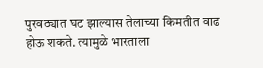पुरवठ्यात घट झाल्यास तेलाच्या किमतीत वाढ होऊ शकते. त्यामुळे भारताला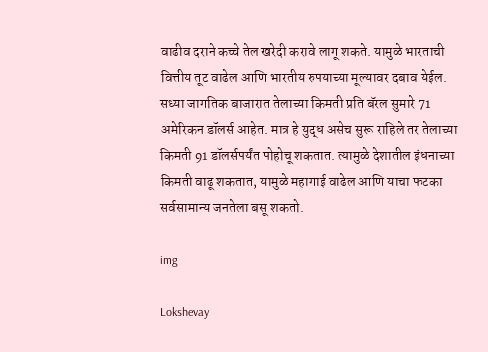वाढीव दराने कच्चे तेल खरेदी करावे लागू शकते. यामुळे भारताची वित्तीय तूट वाढेल आणि भारतीय रुपयाच्या मूल्यावर दबाव येईल. सध्या जागतिक बाजारात तेलाच्या किमती प्रति बॅरल सुमारे 71 अमेरिकन डॉलर्स आहेत. मात्र हे युद्ध असेच सुरू राहिले तर तेलाच्या किमती 91 डॉलर्सपर्यंत पोहोचू शकतात. त्यामुळे देशातील इंधनाच्या किमती वाढू शकतात, यामुळे महागाई वाढेल आणि याचा फटका सर्वसामान्य जनतेला बसू शकतो.

img

Lokshevay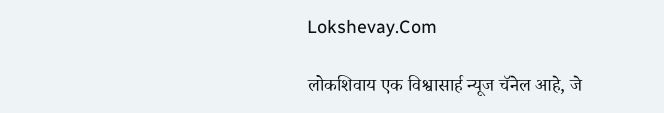Lokshevay.Com

लोकशिवाय एक विश्वासार्ह न्यूज चॅनेल आहे, जे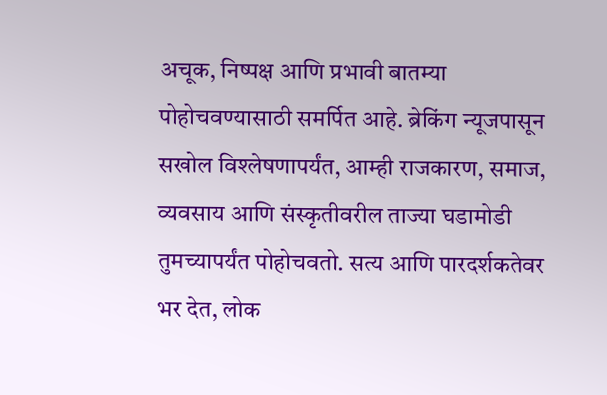अचूक, निष्पक्ष आणि प्रभावी बातम्या पोहोचवण्यासाठी समर्पित आहे. ब्रेकिंग न्यूजपासून सखोल विश्लेषणापर्यंत, आम्ही राजकारण, समाज, व्यवसाय आणि संस्कृतीवरील ताज्या घडामोडी तुमच्यापर्यंत पोहोचवतो. सत्य आणि पारदर्शकतेवर भर देत, लोक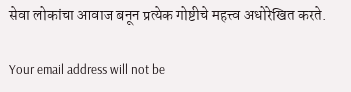सेवा लोकांचा आवाज बनून प्रत्येक गोष्टीचे महत्त्व अधोरेखित करते.

Your email address will not be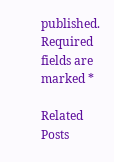published. Required fields are marked *

Related Posts